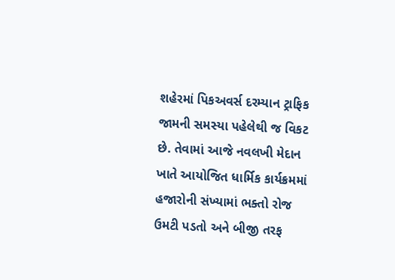શહેરમાં પિકઅવર્સ દરમ્યાન ટ્રાફિક જામની સમસ્યા પહેલેથી જ વિકટ છે. તેવામાં આજે નવલખી મેદાન ખાતે આયોજિત ધાર્મિક કાર્યક્રમમાં હજારોની સંખ્યામાં ભક્તો રોજ ઉમટી પડતો અને બીજી તરફ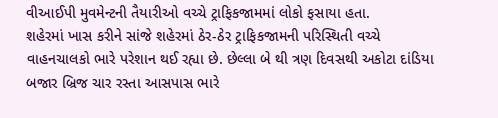વીઆઈપી મુવમેન્ટની તૈયારીઓ વચ્ચે ટ્રાફિકજામમાં લોકો ફસાયા હતા.
શહેરમાં ખાસ કરીને સાંજે શહેરમાં ઠેર-ઠેર ટ્રાફિકજામની પરિસ્થિતી વચ્ચે વાહનચાલકો ભારે પરેશાન થઈ રહ્યા છે. છેલ્લા બે થી ત્રણ દિવસથી અકોટા દાંડિયા બજાર બ્રિજ ચાર રસ્તા આસપાસ ભારે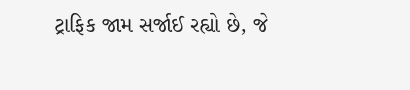ટ્રાફિક જામ સર્જાઈ રહ્યો છે, જે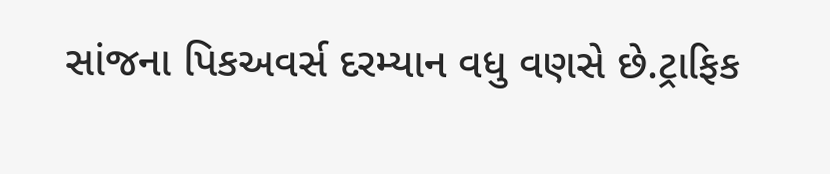સાંજના પિકઅવર્સ દરમ્યાન વધુ વણસે છે.ટ્રાફિક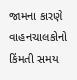જામના કારણે વાહનચાલકોનો કિંમતી સમય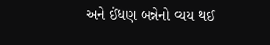અને ઈંધણ બન્નેનો વ્યય થઈ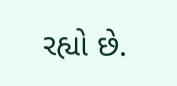રહ્યો છે.